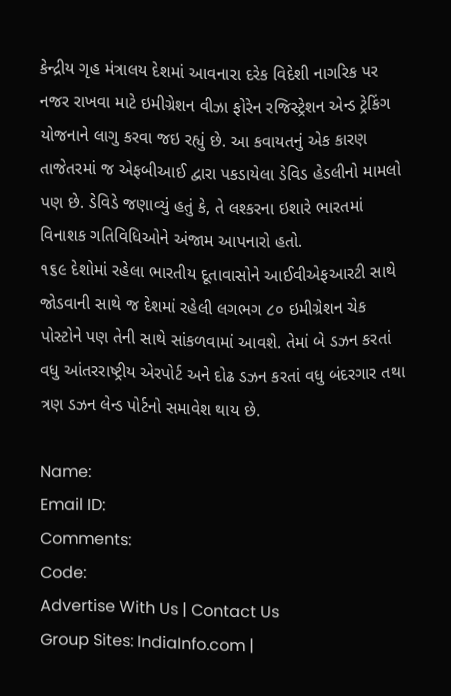કેન્દ્રીય ગૃહ મંત્રાલય દેશમાં આવનારા દરેક વિદેશી નાગરિક પર નજર રાખવા માટે ઇમીગ્રેશન વીઝા ફોરેન રજિસ્ટ્રેશન એન્ડ ટ્રેકિંગ યોજનાને લાગુ કરવા જઇ રહ્યું છે. આ કવાયતનું એક કારણ તાજેતરમાં જ એફબીઆઈ દ્વારા પકડાયેલા ડેવિડ હેડલીનો મામલો પણ છે. ડેવિડે જણાવ્યું હતું કે, તે લશ્કરના ઇશારે ભારતમાં વિનાશક ગતિવિધિઓને અંજામ આપનારો હતો.
૧૬૯ દેશોમાં રહેલા ભારતીય દૂતાવાસોને આઈવીએફઆરટી સાથે જોડવાની સાથે જ દેશમાં રહેલી લગભગ ૮૦ ઇમીગ્રેશન ચેક પોસ્ટોને પણ તેની સાથે સાંકળવામાં આવશે. તેમાં બે ડઝન કરતાં વધુ આંતરરાષ્ટ્રીય એરપોર્ટ અને દોઢ ડઝન કરતાં વધુ બંદરગાર તથા ત્રણ ડઝન લેન્ડ પોર્ટનો સમાવેશ થાય છે.

Name:
Email ID:
Comments:
Code:
Advertise With Us | Contact Us
Group Sites: IndiaInfo.com |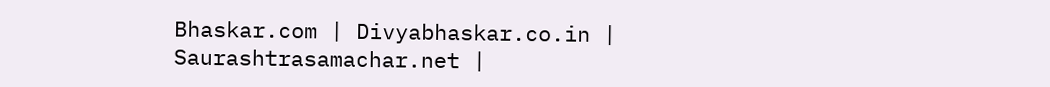Bhaskar.com | Divyabhaskar.co.in | Saurashtrasamachar.net |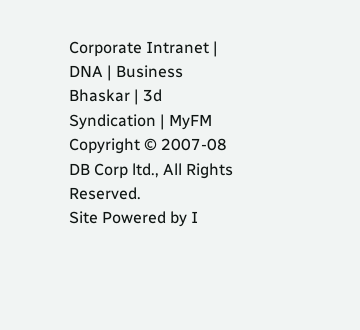Corporate Intranet | DNA | Business Bhaskar | 3d Syndication | MyFM
Copyright © 2007-08 DB Corp ltd., All Rights Reserved.
Site Powered by I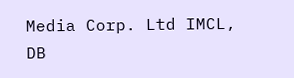Media Corp. Ltd IMCL, DB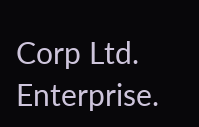Corp Ltd. Enterprise.